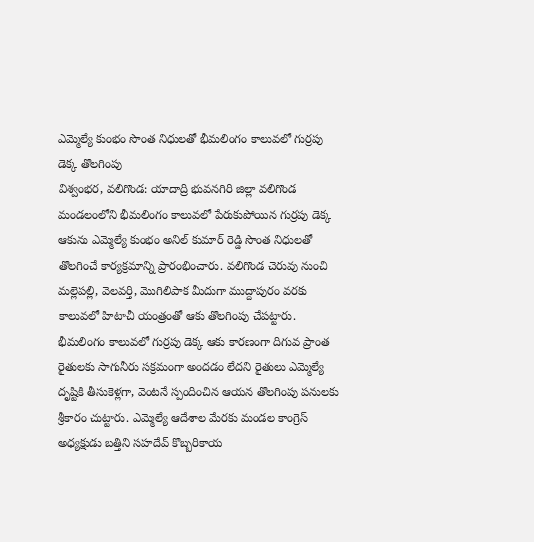ఎమ్మెల్యే కుంభం సొంత నిధులతో భీమలింగం కాలువలో గుర్రపు డెక్క తొలగింపు
విశ్వంభర, వలిగొండ: యాదాద్రి భువనగిరి జిల్లా వలిగొండ మండలంలోని భీమలింగం కాలువలో పేరుకుపోయిన గుర్రపు డెక్క ఆకును ఎమ్మెల్యే కుంభం అనిల్ కుమార్ రెడ్డి సొంత నిధులతో తొలగించే కార్యక్రమాన్ని ప్రారంభించారు. వలిగొండ చెరువు నుంచి మల్లెపల్లి, వెలవర్తి, మొగిలిపాక మీదుగా ముద్దాపురం వరకు కాలువలో హిటాచీ యంత్రంతో ఆకు తొలగింపు చేపట్టారు. భీమలింగం కాలువలో గుర్రపు డెక్క ఆకు కారణంగా దిగువ ప్రాంత రైతులకు సాగునీరు సక్రమంగా అందడం లేదని రైతులు ఎమ్మెల్యే దృష్టికి తీసుకెళ్లగా, వెంటనే స్పందించిన ఆయన తొలగింపు పనులకు శ్రీకారం చుట్టారు. ఎమ్మెల్యే ఆదేశాల మేరకు మండల కాంగ్రెస్ అధ్యక్షుడు బత్తిని సహదేవ్ కొబ్బరికాయ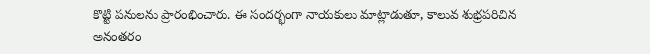కొట్టి పనులను ప్రారంభించారు. ఈ సందర్భంగా నాయకులు మాట్లాడుతూ, కాలువ శుభ్రపరిచిన అనంతరం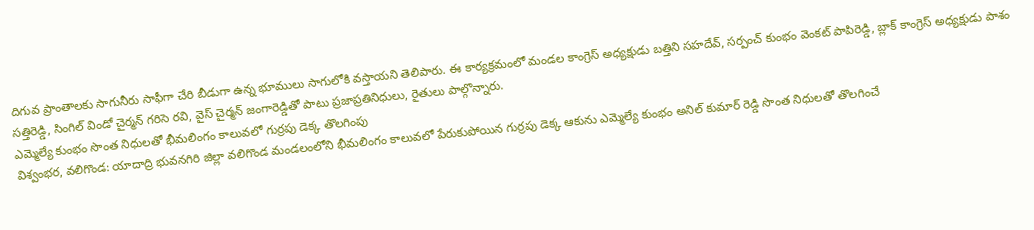దిగువ ప్రాంతాలకు సాగునీరు సాఫీగా చేరి బీడుగా ఉన్న భూములు సాగులోకి వస్తాయని తెలిపారు. ఈ కార్యక్రమంలో మండల కాంగ్రెస్ అధ్యక్షుడు బత్తిని సహదేవ్, సర్పంచ్ కుంభం వెంకట్ పాపిరెడ్డి, బ్లాక్ కాంగ్రెస్ అధ్యక్షుడు పాశం సత్తిరెడ్డి, సింగిల్ విండో చైర్మన్ గరిసె రవి, వైస్ చైర్మన్ జంగారెడ్డితో పాటు ప్రజాప్రతినిధులు, రైతులు పాల్గొన్నారు.
ఎమ్మెల్యే కుంభం సొంత నిధులతో భీమలింగం కాలువలో గుర్రపు డెక్క తొలగింపు
విశ్వంభర, వలిగొండ: యాదాద్రి భువనగిరి జిల్లా వలిగొండ మండలంలోని భీమలింగం కాలువలో పేరుకుపోయిన గుర్రపు డెక్క ఆకును ఎమ్మెల్యే కుంభం అనిల్ కుమార్ రెడ్డి సొంత నిధులతో తొలగించే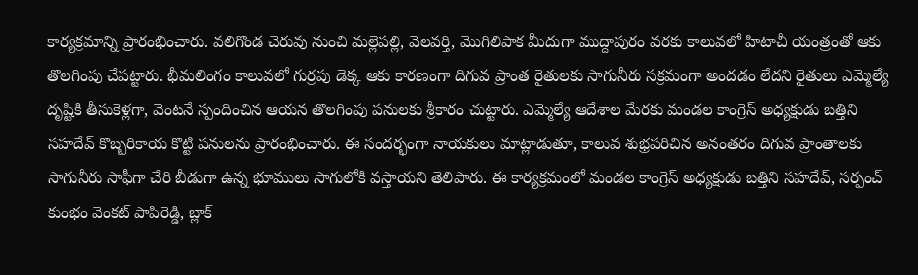కార్యక్రమాన్ని ప్రారంభించారు. వలిగొండ చెరువు నుంచి మల్లెపల్లి, వెలవర్తి, మొగిలిపాక మీదుగా ముద్దాపురం వరకు కాలువలో హిటాచీ యంత్రంతో ఆకు తొలగింపు చేపట్టారు. భీమలింగం కాలువలో గుర్రపు డెక్క ఆకు కారణంగా దిగువ ప్రాంత రైతులకు సాగునీరు సక్రమంగా అందడం లేదని రైతులు ఎమ్మెల్యే దృష్టికి తీసుకెళ్లగా, వెంటనే స్పందించిన ఆయన తొలగింపు పనులకు శ్రీకారం చుట్టారు. ఎమ్మెల్యే ఆదేశాల మేరకు మండల కాంగ్రెస్ అధ్యక్షుడు బత్తిని సహదేవ్ కొబ్బరికాయ కొట్టి పనులను ప్రారంభించారు. ఈ సందర్భంగా నాయకులు మాట్లాడుతూ, కాలువ శుభ్రపరిచిన అనంతరం దిగువ ప్రాంతాలకు సాగునీరు సాఫీగా చేరి బీడుగా ఉన్న భూములు సాగులోకి వస్తాయని తెలిపారు. ఈ కార్యక్రమంలో మండల కాంగ్రెస్ అధ్యక్షుడు బత్తిని సహదేవ్, సర్పంచ్ కుంభం వెంకట్ పాపిరెడ్డి, బ్లాక్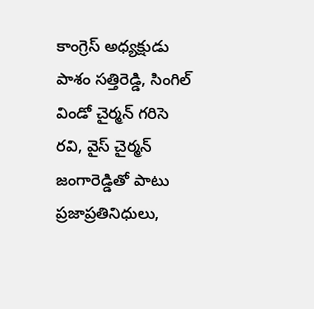కాంగ్రెస్ అధ్యక్షుడు పాశం సత్తిరెడ్డి, సింగిల్ విండో చైర్మన్ గరిసె రవి, వైస్ చైర్మన్ జంగారెడ్డితో పాటు ప్రజాప్రతినిధులు,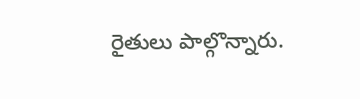రైతులు పాల్గొన్నారు.